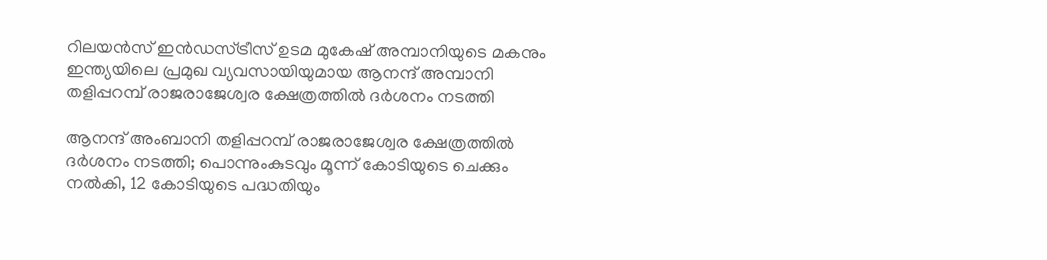റിലയൻസ് ഇൻഡസ്ട്രീസ് ഉടമ മുകേഷ് അമ്പാനിയുടെ മകനും ഇന്ത്യയിലെ പ്രമുഖ വ്യവസായിയുമായ ആനന്ദ് അമ്പാനി തളിപ്പറമ്പ് രാജരാജേശ്വര ക്ഷേത്രത്തിൽ ദർശനം നടത്തി

ആനന്ദ് അംബാനി തളിപ്പറമ്പ് രാജരാജേശ്വര ക്ഷേത്രത്തിൽ ദര്‍ശനം നടത്തി; പൊന്നുംകുടവും മൂന്ന് കോടിയുടെ ചെക്കും നൽകി, 12 കോടിയുടെ പദ്ധതിയും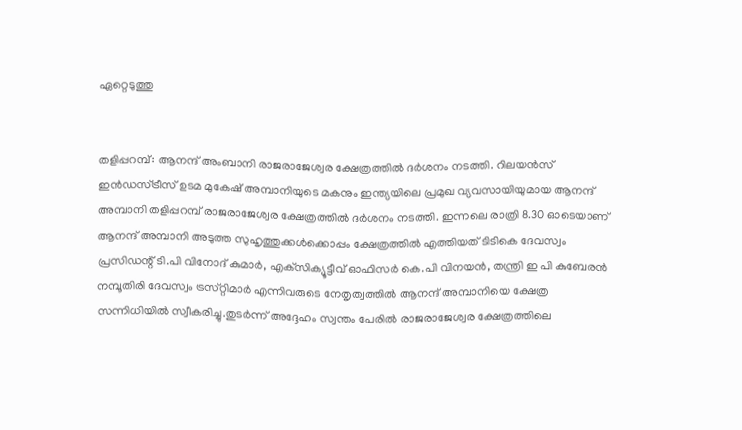ഏറ്റെടുത്തു


തളിപ്പറമ്പ്: ആനന്ദ് അംബാനി രാജരാജേശ്വര ക്ഷേത്രത്തിൽ ദർശനം നടത്തി. റിലയൻസ് ഇൻഡസ്ട്രീസ് ഉടമ മുകേഷ് അമ്പാനിയുടെ മകനും ഇന്ത്യയിലെ പ്രമുഖ വ്യവസായിയുമായ ആനന്ദ് അമ്പാനി തളിപ്പറമ്പ് രാജരാജേശ്വര ക്ഷേത്രത്തിൽ ദർശനം നടത്തി. ഇന്നലെ രാത്രി 8.30 ഓടെയാണ് ആനന്ദ് അമ്പാനി അടുത്ത സുഹൃത്തുക്കൾക്കൊപ്പം ക്ഷേത്രത്തിൽ എത്തിയത് ടിടികെ ദേവസ്വം പ്രസിഡന്റ് ടി.പി വിനോദ് കുമാർ, എക്‌സിക്യൂട്ടീവ് ഓഫിസർ കെ.പി വിനയൻ, തന്ത്രി ഇ പി കുബേരൻ നമ്പൂതിരി ദേവസ്വം ട്രസ്‌റ്റിമാർ എന്നിവരുടെ നേതൃത്വത്തിൽ ആനന്ദ് അമ്പാനിയെ ക്ഷേത്ര സന്നിധിയിൽ സ്വീകരിച്ചു.തുടർന്ന് അദ്ദേഹം സ്വന്തം പേരിൽ രാജരാജേശ്വര ക്ഷേത്രത്തിലെ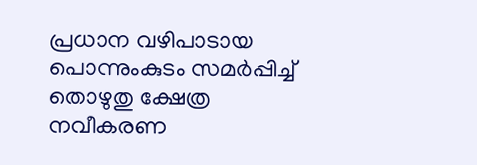പ്രധാന വഴിപാടായ പൊന്നുംകുടം സമർപ്പിച്ച് തൊഴുതു ക്ഷേത്ര നവീകരണ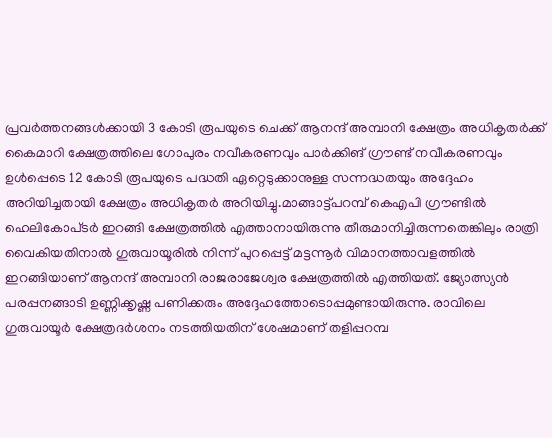പ്രവർത്തനങ്ങൾക്കായി 3 കോടി രൂപയുടെ ചെക്ക് ആനന്ദ് അമ്പാനി ക്ഷേത്രം അധികൃതർക്ക് കൈമാറി ക്ഷേത്രത്തിലെ ഗോപുരം നവീകരണവും പാർക്കിങ് ഗ്രൗണ്ട് നവീകരണവും ഉൾപ്പെടെ 12 കോടി രൂപയുടെ പദ്ധതി ഏറ്റെടുക്കാനുള്ള സന്നദ്ധതയും അദ്ദേഹം അറിയിച്ചതായി ക്ഷേത്രം അധികൃതർ അറിയിച്ചു.മാങ്ങാട്ട്പറമ്പ് കെഎപി ഗ്രൗണ്ടിൽ ഹെലികോപ്‌ടർ ഇറങ്ങി ക്ഷേത്രത്തിൽ എത്താനായിരുന്നു തീരുമാനിച്ചിരുന്നതെങ്കിലും രാത്രി വൈകിയതിനാൽ ഗുരുവായൂരിൽ നിന്ന് പുറപ്പെട്ട് മട്ടന്നൂർ വിമാനത്താവളത്തിൽ ഇറങ്ങിയാണ് ആനന്ദ് അമ്പാനി രാജരാജേശ്വര ക്ഷേത്രത്തിൽ എത്തിയത്. ജ്യോത്സ്യൻ പരപ്പനങ്ങാടി ഉണ്ണിക്കൃഷ്ണ പണിക്കരും അദ്ദേഹത്തോടൊപ്പമുണ്ടായിരുന്നു. രാവിലെ ഗുരുവായൂർ ക്ഷേത്രദർശനം നടത്തിയതിന് ശേഷമാണ് തളിപ്പറമ്പ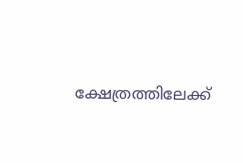ക്ഷേത്രത്തിലേക്ക്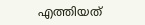എത്തിയത്